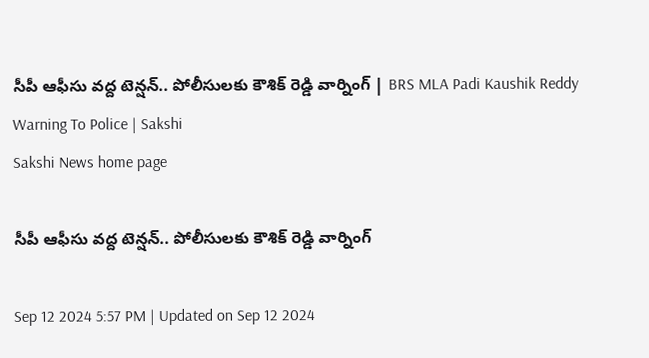సీపీ ఆఫీసు వద్ద టెన్షన్‌.. పోలీసులకు కౌశిక్‌ రెడ్డి వార్నింగ్‌ | BRS MLA Padi Kaushik Reddy Warning To Police | Sakshi
Sakshi News home page

సీపీ ఆఫీసు వద్ద టెన్షన్‌.. పోలీసులకు కౌశిక్‌ రెడ్డి వార్నింగ్‌

Sep 12 2024 5:57 PM | Updated on Sep 12 2024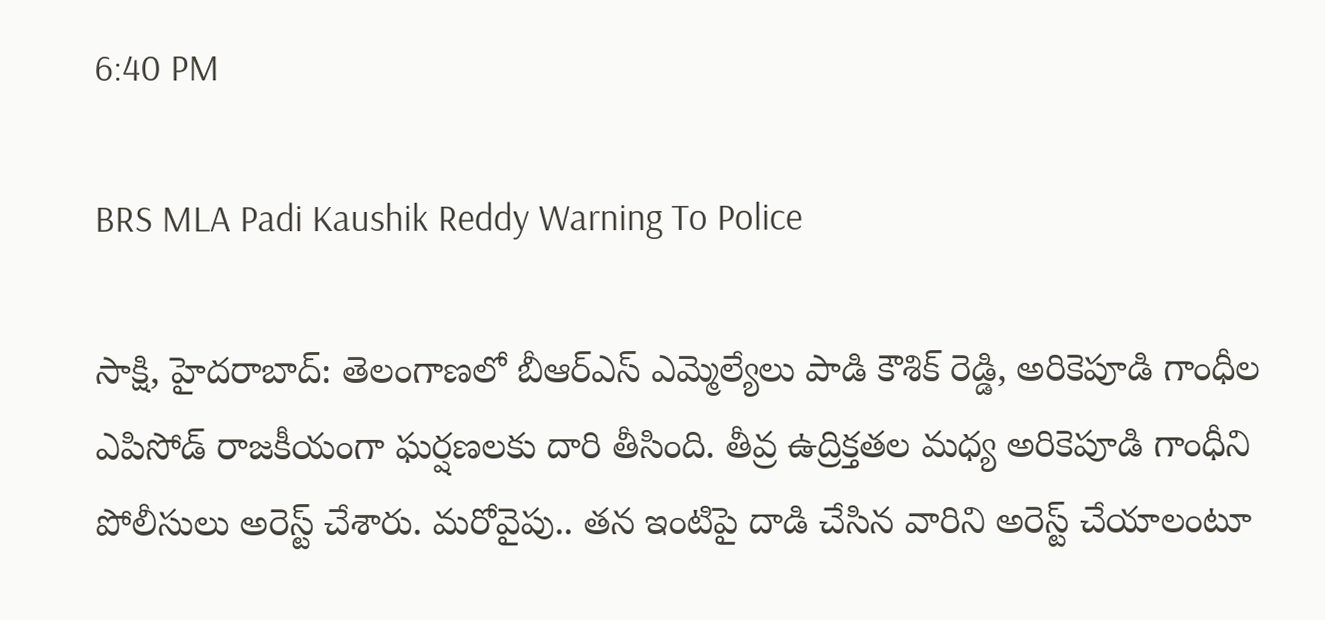6:40 PM

BRS MLA Padi Kaushik Reddy Warning To Police

సాక్షి, హైదరాబాద్‌: తెలంగాణలో బీఆర్‌ఎస్‌ ఎమ్మెల్యేలు పాడి కౌశిక్‌ రెడ్డి, అరికెపూడి గాంధీల ఎపిసోడ్‌ రాజకీయంగా ఘర్షణలకు దారి తీసింది. తీవ్ర ఉద్రిక్తతల మధ్య అరికెపూడి గాంధీని పోలీసులు అరెస్ట్‌ చేశారు. మరోవైపు.. తన ఇంటిపై దాడి చేసిన వారిని అరెస్ట్‌ చేయాలంటూ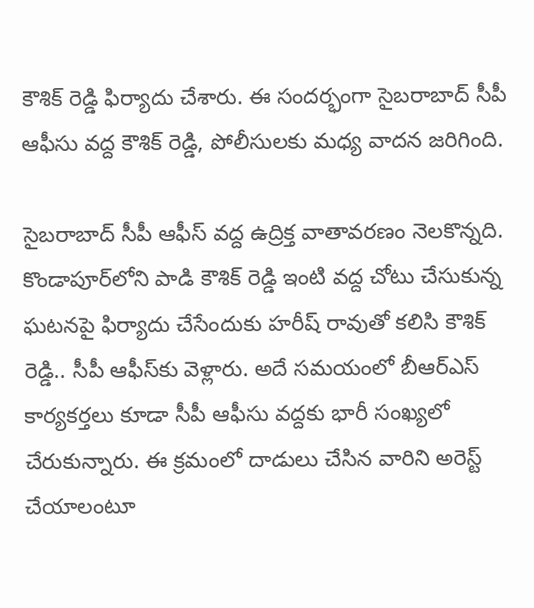కౌశిక్‌ రెడ్డి ఫిర్యాదు చేశారు. ఈ సందర్భంగా సైబరాబాద్‌ సీపీ ఆఫీసు వద్ద కౌశిక్‌ రెడ్డి, పోలీసులకు మధ్య వాదన జరిగింది.

సైబరాబాద్ సీపీ ఆఫీస్ వద్ద ఉద్రిక్త వాతావరణం నెలకొన్నది. కొండాపూర్‌లోని పాడి కౌశిక్ రెడ్డి ఇంటి వద్ద చోటు చేసుకున్న ఘటనపై ఫిర్యాదు చేసేందుకు హరీష్‌ రావుతో కలిసి కౌశిక్‌ రెడ్డి.. సీపీ ఆఫీస్‌కు వెళ్లారు. అదే సమయంలో బీఆర్ఎస్ కార్యకర్తలు కూడా సీపీ ఆఫీసు వద్దకు భారీ సంఖ్యలో చేరుకున్నారు. ఈ క్రమంలో దాడులు చేసిన వారిని అరెస్ట్‌ చేయాలంటూ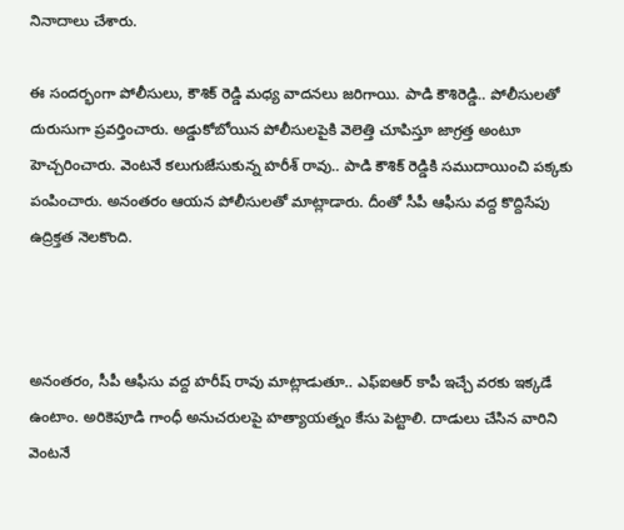నినాదాలు చేశారు.

ఈ సందర్భంగా పోలీసులు, కౌశిక్‌ రెడ్డి మధ్య వాదనలు జరిగాయి. పాడి కౌశిరెడ్డి.. పోలీసులతో దురుసుగా ప్రవర్తించారు. అడ్డుకోబోయిన పోలీసులపైకి వెలెత్తి చూపిస్తూ జాగ్రత్త అంటూ హెచ్చరించారు. వెంటనే కలుగుజేసుకున్న హరీశ్ రావు.. పాడి కౌశిక్ రెడ్డికి సముదాయించి పక్కకు పంపించారు. అనంతరం ఆయన పోలీసులతో మాట్లాడారు. దీంతో సీపీ ఆఫీసు వద్ద కొద్దిసేపు ఉద్రిక్తత నెలకొంది.



అనంతరం, సీపీ ఆఫీసు వద్ద హరీష్‌ రావు మాట్లాడుతూ.. ఎఫ్‌ఐఆర్‌ కాపీ ఇచ్చే వరకు ఇక్కడే ఉంటాం. అరికెపూడి గాంధీ అనుచరులపై హత్యాయత్నం కేసు పెట్టాలి. దాడులు చేసిన వారిని వెంటనే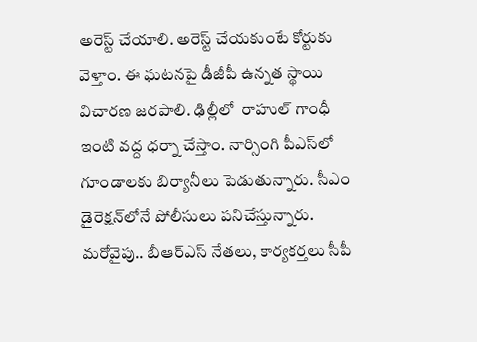అరెస్ట్‌ చేయాలి. అరెస్ట్‌ చేయకుంటే కోర్టుకు వెళ్తాం. ఈ ఘటనపై డీజీపీ ఉన్నత స్థాయి విచారణ జరపాలి. ఢిల్లీలో  రాహుల్‌ గాంధీ ఇంటి వద్ద ధర్నా చేస్తాం. నార్సింగి పీఎస్‌లో గూండాలకు బిర్యానీలు పెడుతున్నారు. సీఎం డైరెక్షన్‌లోనే పోలీసులు పనిచేస్తున్నారు. మరోవైపు.. బీఆర్‌ఎస్‌ నేతలు, కార్యకర్తలు సీపీ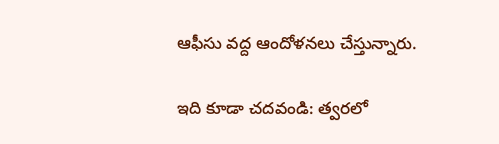ఆఫీసు వద్ద ఆందోళనలు చేస్తున్నారు.

ఇది కూడా చదవండి: త్వరలో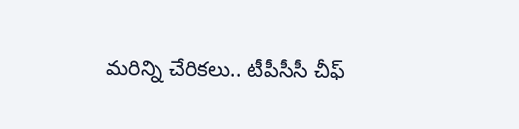మరిన్ని చేరికలు.. టీపీసీసీ చీఫ్‌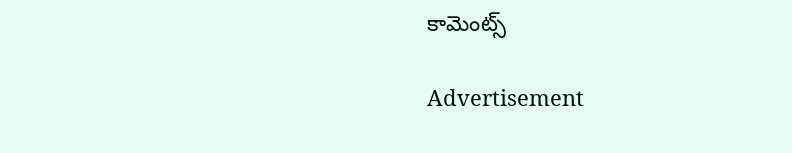కామెంట్స్‌

Advertisement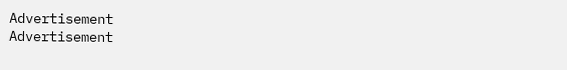Advertisement
Advertisement